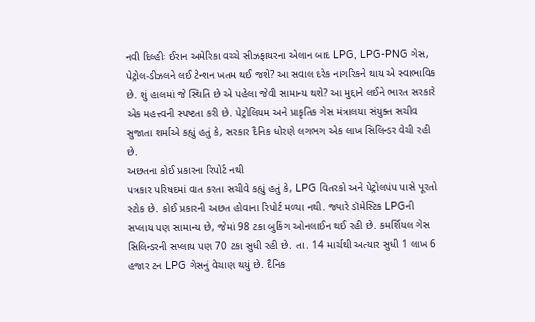નવી દિલ્હીઃ ઈરાન અમેરિકા વચ્ચે સીઝફાયરના એલાન બાદ LPG, LPG-PNG ગેસ, પેટ્રોલ-ડીઝલને લઈ ટેન્શન ખતમ થઈ જશે? આ સવાલ દરેક નાગરિકને થાય એ સ્વાભાવિક છે. શું હાલમાં જે સ્થિતિ છે એ પહેલા જેવી સામાન્ય થશે? આ મુદ્દાને લઈને ભારત સરકારે એક મહત્ત્વની સ્પષ્ટતા કરી છે. પેટ્રોલિયમ અને પ્રાકૃતિક ગેસ મંત્રાલયા સંયુક્ત સચીવ સુજાતા શર્માએ કહ્યું હતું કે, સરકાર દૈનિક ધોરણે લગભગ એક લાખ સિલિન્ડર વેચી રહી છે.
અછતના કોઈ પ્રકારના રિપોર્ટ નથી
પત્રકાર પરિષદમાં વાત કરતા સચીવે કહ્યું હતું કે, LPG વિતરકો અને પેટ્રોલપંપ પાસે પૂરતો સ્ટોક છે. કોઈ પ્રકારની અછત હોવાના રિપોર્ટ મળ્યા નથી. જ્યારે ડૉમેસ્ટિક LPGની સપ્લાય પણ સામાન્ય છે, જેમાં 98 ટકા બુકિંગ ઓનલાઈન થઈ રહી છે. કમર્શિયલ ગેસ સિલિન્ડરની સપ્લાય પણ 70 ટકા સુધી રહી છે. તા. 14 માર્ચથી અત્યાર સુધી 1 લાખ 6 હજાર ટન LPG ગેસનું વેચાણ થયું છે. દૈનિક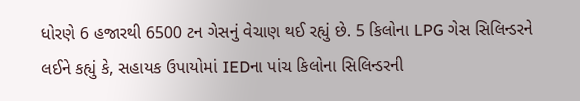ધોરણે 6 હજારથી 6500 ટન ગેસનું વેચાણ થઈ રહ્યું છે. 5 કિલોના LPG ગેસ સિલિન્ડરને લઈને કહ્યું કે, સહાયક ઉપાયોમાં IEDના પાંચ કિલોના સિલિન્ડરની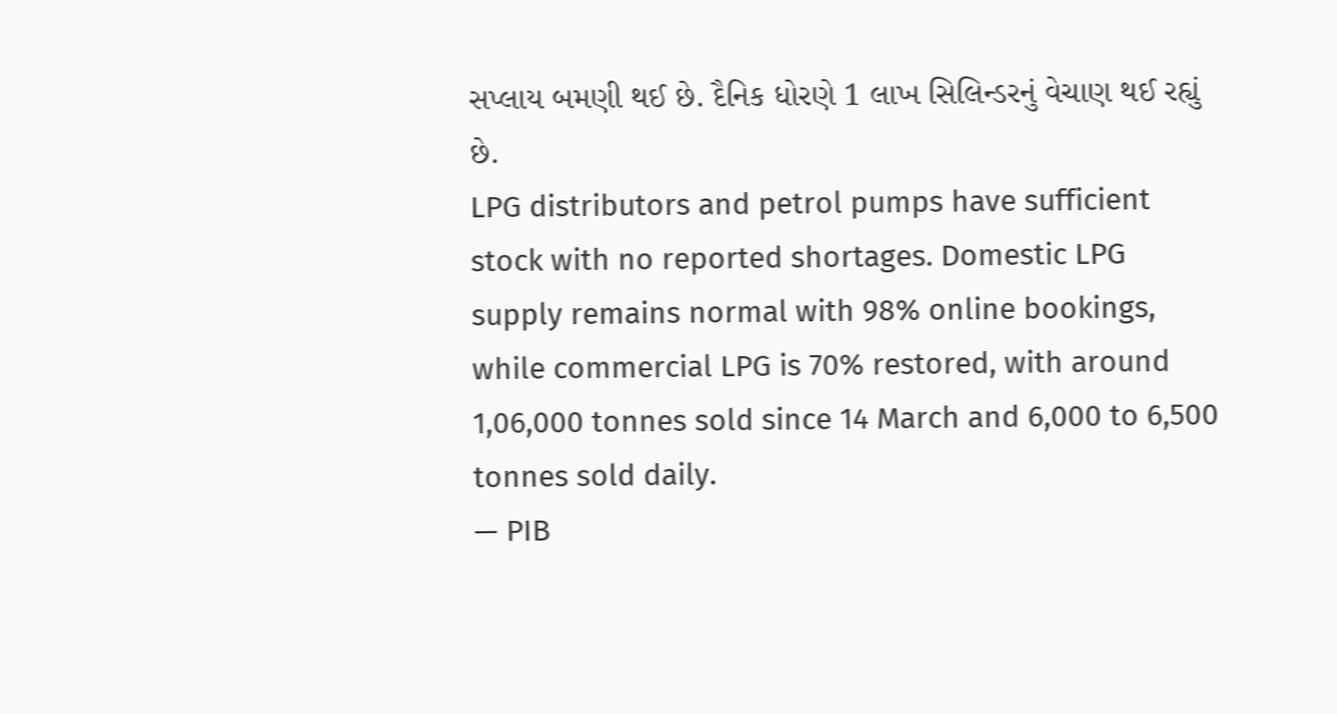સપ્લાય બમણી થઈ છે. દૈનિક ધોરણે 1 લાખ સિલિન્ડરનું વેચાણ થઈ રહ્યું છે.
LPG distributors and petrol pumps have sufficient stock with no reported shortages. Domestic LPG supply remains normal with 98% online bookings, while commercial LPG is 70% restored, with around 1,06,000 tonnes sold since 14 March and 6,000 to 6,500 tonnes sold daily.
— PIB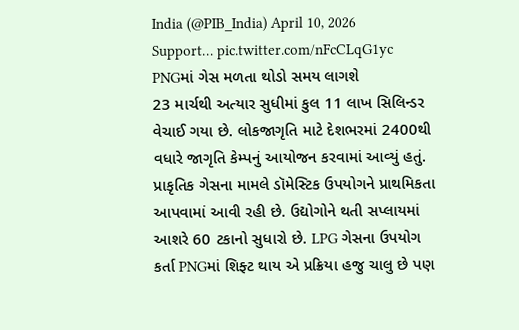India (@PIB_India) April 10, 2026
Support… pic.twitter.com/nFcCLqG1yc
PNGમાં ગેસ મળતા થોડો સમય લાગશે
23 માર્ચથી અત્યાર સુધીમાં કુલ 11 લાખ સિલિન્ડર વેચાઈ ગયા છે. લોકજાગૃતિ માટે દેશભરમાં 2400થી વધારે જાગૃતિ કેમ્પનું આયોજન કરવામાં આવ્યું હતું. પ્રાકૃતિક ગેસના મામલે ડૉમેસ્ટિક ઉપયોગને પ્રાથમિકતા આપવામાં આવી રહી છે. ઉદ્યોગોને થતી સપ્લાયમાં આશરે 60 ટકાનો સુધારો છે. LPG ગેસના ઉપયોગ કર્તા PNGમાં શિફ્ટ થાય એ પ્રક્રિયા હજુ ચાલુ છે પણ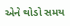એને થોડો સમય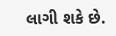લાગી શકે છે.